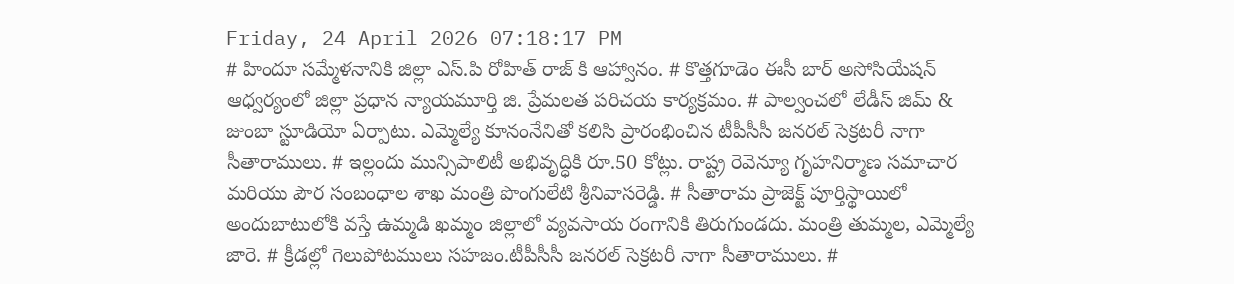Friday, 24 April 2026 07:18:17 PM
# హిందూ సమ్మేళనానికి జిల్లా ఎస్.పి రోహిత్ రాజ్ కి ఆహ్వానం. # కొత్తగూడెం ఈసీ బార్ అసోసియేషన్ ఆధ్వర్యంలో జిల్లా ప్రధాన న్యాయమూర్తి జి. ప్రేమలత పరిచయ కార్యక్రమం. # పాల్వంచలో లేడీస్ జిమ్ & జుంబా స్టూడియో ఏర్పాటు. ఎమ్మెల్యే కూనంనేనితో కలిసి ప్రారంభించిన టీపీసీసీ జనరల్ సెక్రటరీ నాగా సీతారాములు. # ఇల్లందు మున్సిపాలిటీ అభివృద్ధికి రూ.50 కోట్లు. రాష్ట్ర రెవెన్యూ గృహనిర్మాణ సమాచార మరియు పౌర సంబంధాల శాఖ మంత్రి పొంగులేటి శ్రీనివాసరెడ్డి. # సీతారామ ప్రాజెక్ట్ పూర్తిస్థాయిలో అందుబాటులోకి వస్తే ఉమ్మడి ఖమ్మం జిల్లాలో వ్యవసాయ రంగానికి తిరుగుండదు. మంత్రి తుమ్మల, ఎమ్మెల్యే జారె. # క్రీడల్లో గెలుపోటములు సహజం.టీపీసీసీ జనరల్ సెక్రటరీ నాగా సీతారాములు. #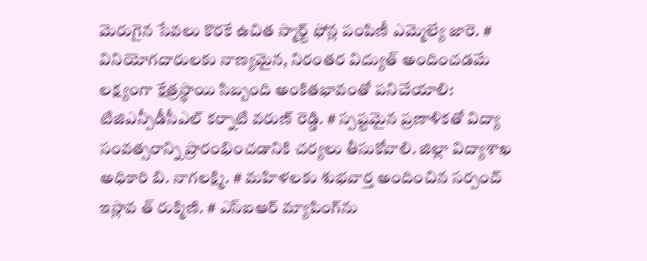మెరుగైన సేవలు కొరకే ఉచిత స్మార్ట్ ఫోన్ల పంపిణీ ఎమ్మెల్యే జారె. # వినియోగదారులకు నాణ్యమైన, నిరంతర విద్యుత్ అందించడమే లక్ష్యంగా క్షేత్రస్థాయి సిబ్బంది అంకితభావంతో పనిచేయాలి: టిజిఎన్పీడీసీఎల్ కర్నాటి వరుణ్ రెడ్డి. # స్పష్టమైన ప్రణాళికతో విద్యా సంవత్సరాన్ని ప్రారంభించడానికి చర్యలు తీసుకోవాలి. జిల్లా విద్యాశాఖ అధికారి బి. నాగలక్ష్మి. # మహిళలకు శుభవార్త అందించిన సర్పంచ్ ఇస్లావ త్ రుక్మిణి. # ఎస్‌ఐఆర్ మ్యాపింగ్‌ను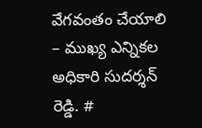వేగవంతం చేయాలి – ముఖ్య ఎన్నికల అధికారి సుదర్శన్ రెడ్డి. #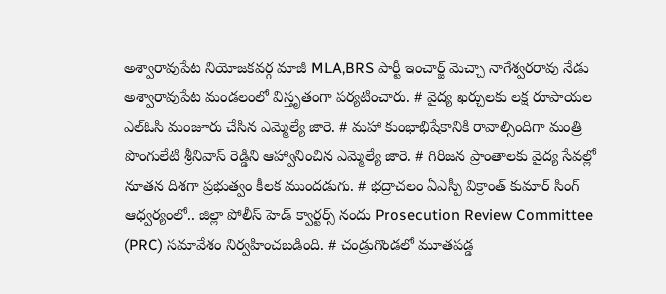అశ్వారావుపేట నియోజకవర్గ మాజీ MLA,BRS పార్టీ ఇంచార్జ్ మెచ్చా నాగేశ్వరరావు నేడు అశ్వారావుపేట మండలంలో విస్తృతంగా పర్యటించారు. # వైద్య ఖర్చులకు లక్ష రూపాయల ఎల్ఓసి మంజూరు చేసిన ఎమ్మెల్యే జారె. # మహా కుంభాభిషేకానికి రావాల్సిందిగా మంత్రి పొంగులేటి శ్రీనివాస్ రెడ్డిని ఆహ్వానించిన ఎమ్మెల్యే జారె. # గిరిజన ప్రాంతాలకు వైద్య సేవల్లో నూతన దిశగా ప్రభుత్వం కీలక ముందడుగు. # భద్రాచలం ఏఎస్పీ విక్రాంత్ కుమార్ సింగ్ ఆధ్వర్యంలో.. జిల్లా పోలీస్ హెడ్ క్వార్టర్స్ నందు Prosecution Review Committee (PRC) సమావేశం నిర్వహించబడింది. # చండ్రుగొండలో మూతపడ్డ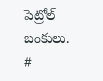పెట్రోల్ బంకులు. #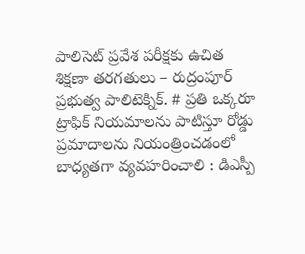పాలిసెట్ ప్రవేశ పరీక్షకు ఉచిత శిక్షణా తరగతులు – రుద్రంపూర్ ప్రభుత్వ పాలిటెక్నిక్. # ప్రతి ఒక్కరూ ట్రాఫిక్ నియమాలను పాటిస్తూ రోడ్డు ప్రమాదాలను నియంత్రించడంలో బాధ్యతగా వ్యవహరించాలి : డిఎస్పీ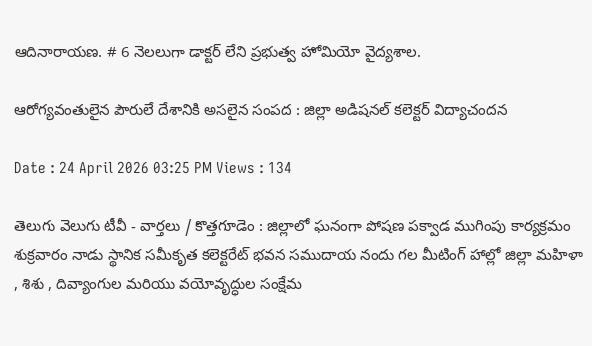ఆదినారాయణ. # 6 నెలలుగా డాక్టర్ లేని ప్రభుత్వ హోమియో వైద్యశాల.

ఆరోగ్యవంతులైన పౌరులే దేశానికి అసలైన సంపద : జిల్లా అడిషనల్ కలెక్టర్ విద్యాచందన

Date : 24 April 2026 03:25 PM Views : 134

తెలుగు వెలుగు టీవీ - వార్తలు / కొత్తగూడెం : జిల్లాలో ఘనంగా పోషణ పక్వాడ ముగింపు కార్యక్రమం శుక్రవారం నాడు స్థానిక సమీకృత కలెక్టరేట్ భవన సముదాయ నందు గల మీటింగ్ హాల్లో జిల్లా మహిళా , శిశు , దివ్యాంగుల మరియు వయోవృద్ధుల సంక్షేమ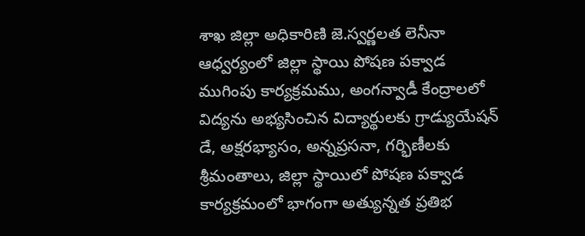శాఖ జిల్లా అధికారిణి జె.స్వర్ణలత లెనీనా ఆధ్వర్యంలో జిల్లా స్థాయి పోషణ పక్వాడ ముగింపు కార్యక్రమము, అంగన్వాడీ కేంద్రాలలో విద్యను అభ్యసించిన విద్యార్థులకు గ్రాడ్యుయేషన్ డే, అక్షరభ్యాసం, అన్నప్రసనా, గర్భిణీలకు శ్రీమంతాలు, జిల్లా స్థాయిలో పోషణ పక్వాడ కార్యక్రమంలో భాగంగా అత్యున్నత ప్రతిభ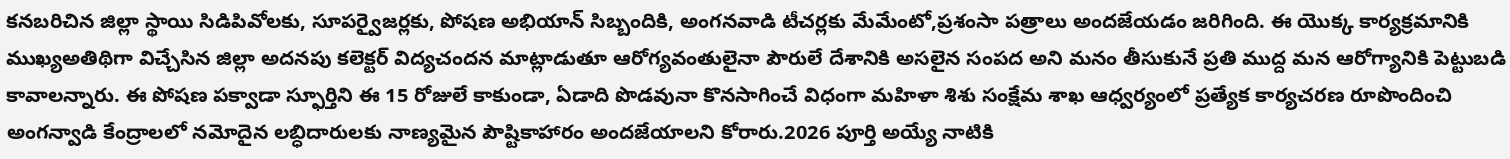కనబరిచిన జిల్లా స్థాయి సిడిపివోలకు, సూపర్వైజర్లకు, పోషణ అభియాన్ సిబ్బందికి, అంగనవాడి టీచర్లకు మేమేంటో,ప్రశంసా పత్రాలు అందజేయడం జరిగింది. ఈ యొక్క కార్యక్రమానికి ముఖ్యఅతిథిగా విచ్చేసిన జిల్లా అదనపు కలెక్టర్ విద్యచందన మాట్లాడుతూ ఆరోగ్యవంతులైనా పౌరులే దేశానికి అసలైన సంపద అని మనం తీసుకునే ప్రతి ముద్ద మన ఆరోగ్యానికి పెట్టుబడి కావాలన్నారు. ఈ పోషణ పక్వాడా స్ఫూర్తిని ఈ 15 రోజులే కాకుండా, ఏడాది పొడవునా కొనసాగించే విధంగా మహిళా శిశు సంక్షేమ శాఖ ఆధ్వర్యంలో ప్రత్యేక కార్యచరణ రూపొందించి అంగన్వాడి కేంద్రాలలో నమోదైన లబ్ధిదారులకు నాణ్యమైన పౌష్టికాహారం అందజేయాలని కోరారు.2026 పూర్తి అయ్యే నాటికి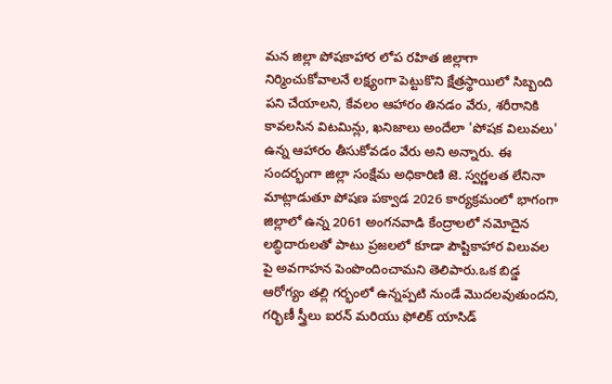మన జిల్లా పోషకాహార లోప రహిత జిల్లాగా నిర్మించుకోవాలనే లక్ష్యంగా పెట్టుకొని క్షేత్రస్థాయిలో సిబ్బంది పని చేయాలని, కేవలం ఆహారం తినడం వేరు, శరీరానికి కావలసిన విటమిన్లు, ఖనిజాలు అందేలా 'పోషక విలువలు' ఉన్న ఆహారం తీసుకోవడం వేరు అని అన్నారు. ఈ సందర్భంగా జిల్లా సంక్షేమ అధికారిణి జె. స్వర్ణలత లేనినా మాట్లాడుతూ పోషణ పక్వాడ 2026 కార్యక్రమంలో భాగంగా జిల్లాలో ఉన్న 2061 అంగనవాడి కేంద్రాలలో నమోదైన లబ్ధిదారులతో పాటు ప్రజలలో కూడా పౌష్టికాహార విలువల పై అవగాహన పెంపొందించామని తెలిపారు.ఒక బిడ్డ ఆరోగ్యం తల్లి గర్భంలో ఉన్నప్పటి నుండే మొదలవుతుందని, గర్భిణీ స్త్రీలు ఐరన్ మరియు ఫోలిక్ యాసిడ్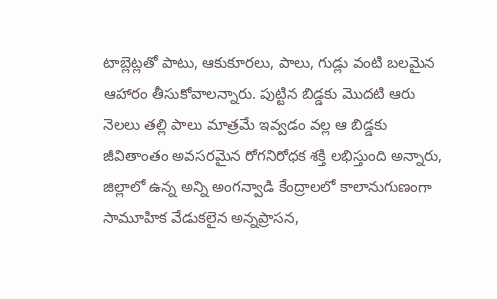టాబ్లెట్లతో పాటు, ఆకుకూరలు, పాలు, గుడ్లు వంటి బలమైన ఆహారం తీసుకోవాలన్నారు. పుట్టిన బిడ్డకు మొదటి ఆరు నెలలు తల్లి పాలు మాత్రమే ఇవ్వడం వల్ల ఆ బిడ్డకు జీవితాంతం అవసరమైన రోగనిరోధక శక్తి లభిస్తుంది అన్నారు, జిల్లాలో ఉన్న అన్ని అంగన్వాడి కేంద్రాలలో కాలానుగుణంగా సామూహిక వేడుకలైన అన్నప్రాసన,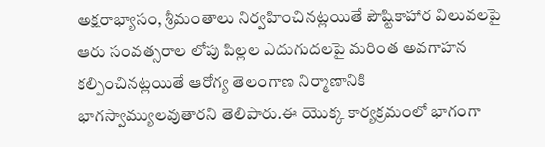అక్షరాభ్యాసం, శ్రీమంతాలు నిర్వహించినట్లయితే పౌష్టికాహార విలువలపై ఆరు సంవత్సరాల లోపు పిల్లల ఎదుగుదలపై మరింత అవగాహన కల్పించినట్లయితే ఆరోగ్య తెలంగాణ నిర్మాణానికి భాగస్వామ్యులవుతారని తెలిపారు.ఈ యొక్క కార్యక్రమంలో భాగంగా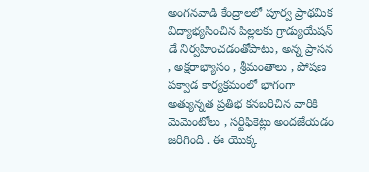అంగనవాడి కేంద్రాలలో పూర్వ ప్రాథమిక విద్యాభ్యసించిన పిల్లలకు గ్రాడ్యుయేషన్ డే నిర్వహించడంతోపాటు, అన్న ప్రాసన , అక్షరాభ్యాసం , శ్రీమంతాలు , పోషణ పక్వాడ కార్యక్రమంలో భాగంగా అత్యున్నత ప్రతిభ కనబరిచిన వారికి మెమెంటోలు , సర్టిఫికెట్లు అందజేయడం జరిగింది . ఈ యొక్క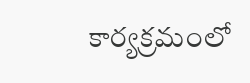కార్యక్రమంలో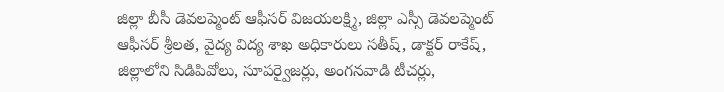జిల్లా బీసీ డెవలప్మెంట్ ఆఫీసర్ విజయలక్ష్మి, జిల్లా ఎస్సీ డెవలప్మెంట్ ఆఫీసర్ శ్రీలత, వైద్య విద్య శాఖ అధికారులు సతీష్, డాక్టర్ రాకేష్, జిల్లాలోని సిడిపివోలు, సూపర్వైజర్లు, అంగనవాడి టీచర్లు,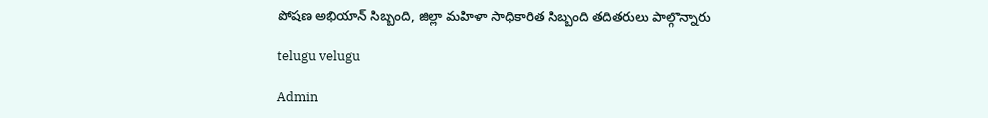పోషణ అభియాన్ సిబ్బంది, జిల్లా మహిళా సాధికారిత సిబ్బంది తదితరులు పాల్గొన్నారు

telugu velugu

Admin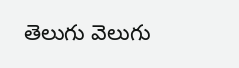తెలుగు వెలుగు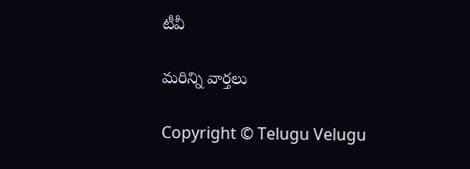టీవీ

మరిన్ని వార్తలు

Copyright © Telugu Velugu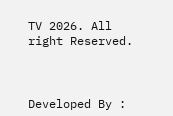TV 2026. All right Reserved.



Developed By :